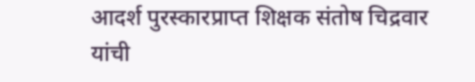आदर्श पुरस्कारप्राप्त शिक्षक संतोष चिद्रवार यांची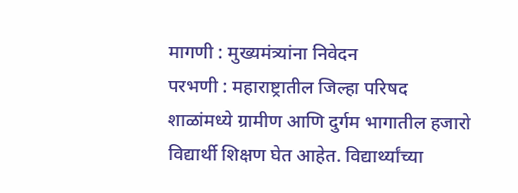मागणी : मुख्यमंत्र्यांना निवेदन
परभणी : महाराष्ट्रातील जिल्हा परिषद शाळांमध्ये ग्रामीण आणि दुर्गम भागातील हजारो विद्यार्थी शिक्षण घेत आहेत. विद्यार्थ्यांच्या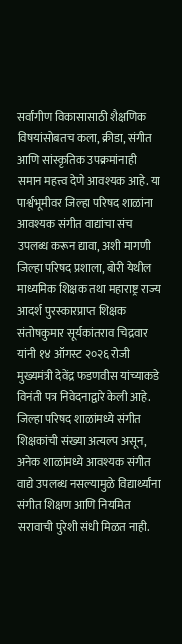सर्वांगीण विकासासाठी शैक्षणिक विषयांसोबतच कला, क्रीडा, संगीत आणि सांस्कृतिक उपक्रमांनाही समान महत्त्व देणे आवश्यक आहे. या पार्श्वभूमीवर जिल्हा परिषद शाळांना आवश्यक संगीत वाद्यांचा संच उपलब्ध करून द्यावा, अशी मागणी जिल्हा परिषद प्रशाला, बोरी येथील माध्यमिक शिक्षक तथा महाराष्ट्र राज्य आदर्श पुरस्कारप्राप्त शिक्षक संतोषकुमार सूर्यकांतराव चिद्रवार यांनी १४ ऑगस्ट २०२६ रोजी मुख्यमंत्री देवेंद्र फडणवीस यांच्याकडे विनंती पत्र निवेदनाद्वारे केली आहे.
जिल्हा परिषद शाळांमध्ये संगीत शिक्षकांची संख्या अत्यल्प असून, अनेक शाळांमध्ये आवश्यक संगीत वाद्ये उपलब्ध नसल्यामुळे विद्यार्थ्यांना संगीत शिक्षण आणि नियमित सरावाची पुरेशी संधी मिळत नाही.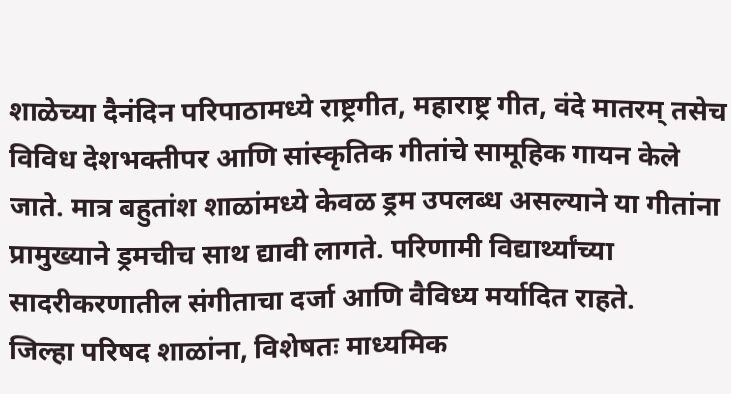शाळेच्या दैनंदिन परिपाठामध्ये राष्ट्रगीत, महाराष्ट्र गीत, वंदे मातरम् तसेच विविध देशभक्तीपर आणि सांस्कृतिक गीतांचे सामूहिक गायन केले जाते. मात्र बहुतांश शाळांमध्ये केवळ ड्रम उपलब्ध असल्याने या गीतांना प्रामुख्याने ड्रमचीच साथ द्यावी लागते. परिणामी विद्यार्थ्यांच्या सादरीकरणातील संगीताचा दर्जा आणि वैविध्य मर्यादित राहते.
जिल्हा परिषद शाळांना, विशेषतः माध्यमिक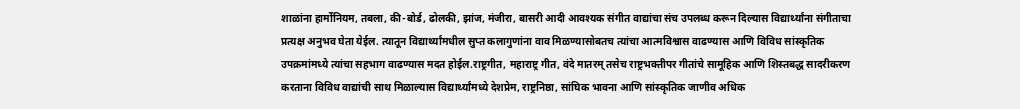शाळांना हार्मोनियम, तबला, की-बोर्ड, ढोलकी, झांज, मंजीरा, बासरी आदी आवश्यक संगीत वाद्यांचा संच उपलब्ध करून दिल्यास विद्यार्थ्यांना संगीताचा प्रत्यक्ष अनुभव घेता येईल. त्यातून विद्यार्थ्यांमधील सुप्त कलागुणांना वाव मिळण्यासोबतच त्यांचा आत्मविश्वास वाढण्यास आणि विविध सांस्कृतिक उपक्रमांमध्ये त्यांचा सहभाग वाढण्यास मदत होईल.राष्ट्रगीत, महाराष्ट्र गीत, वंदे मातरम् तसेच राष्ट्रभक्तीपर गीतांचे सामूहिक आणि शिस्तबद्ध सादरीकरण करताना विविध वाद्यांची साथ मिळाल्यास विद्यार्थ्यांमध्ये देशप्रेम, राष्ट्रनिष्ठा, सांघिक भावना आणि सांस्कृतिक जाणीव अधिक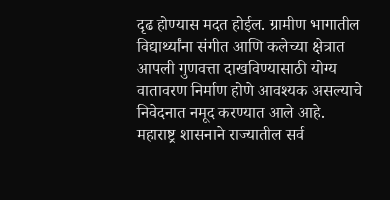दृढ होण्यास मदत होईल. ग्रामीण भागातील विद्यार्थ्यांना संगीत आणि कलेच्या क्षेत्रात आपली गुणवत्ता दाखविण्यासाठी योग्य वातावरण निर्माण होणे आवश्यक असल्याचे निवेदनात नमूद करण्यात आले आहे.
महाराष्ट्र शासनाने राज्यातील सर्व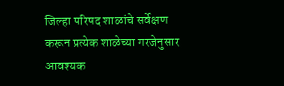जिल्हा परिषद शाळांचे सर्वेक्षण करून प्रत्येक शाळेच्या गरजेनुसार आवश्यक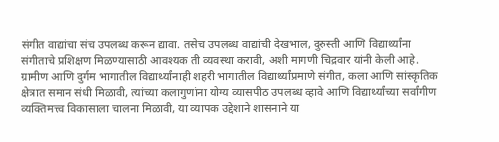संगीत वाद्यांचा संच उपलब्ध करून द्यावा. तसेच उपलब्ध वाद्यांची देखभाल, दुरुस्ती आणि विद्यार्थ्यांना संगीताचे प्रशिक्षण मिळण्यासाठी आवश्यक ती व्यवस्था करावी, अशी मागणी चिद्रवार यांनी केली आहे. ग्रामीण आणि दुर्गम भागातील विद्यार्थ्यांनाही शहरी भागातील विद्यार्थ्यांप्रमाणे संगीत, कला आणि सांस्कृतिक क्षेत्रात समान संधी मिळावी, त्यांच्या कलागुणांना योग्य व्यासपीठ उपलब्ध व्हावे आणि विद्यार्थ्यांच्या सर्वांगीण व्यक्तिमत्त्व विकासाला चालना मिळावी, या व्यापक उद्देशाने शासनाने या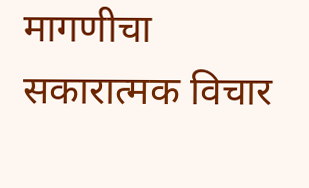मागणीचा सकारात्मक विचार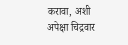करावा, अशी अपेक्षा चिद्रवार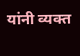यांनी व्यक्त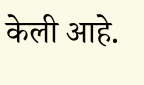केली आहे.